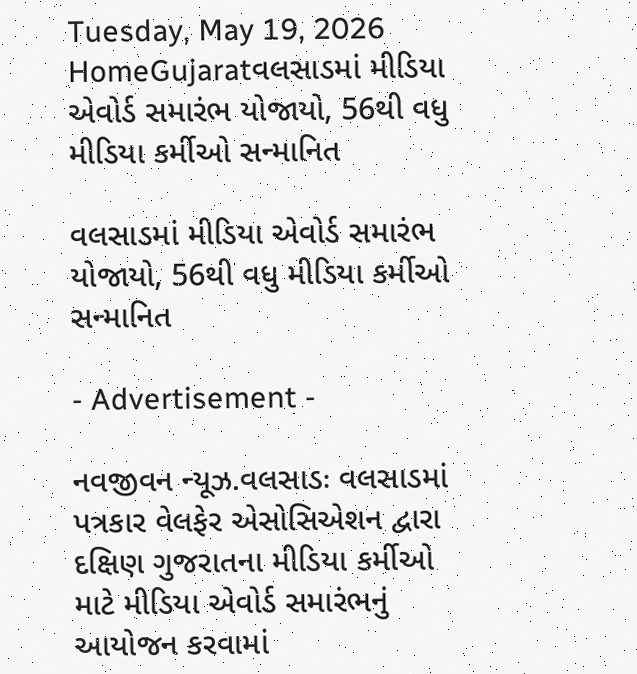Tuesday, May 19, 2026
HomeGujaratવલસાડમાં મીડિયા એવોર્ડ સમારંભ યોજાયો, 56થી વધુ મીડિયા કર્મીઓ સન્માનિત

વલસાડમાં મીડિયા એવોર્ડ સમારંભ યોજાયો, 56થી વધુ મીડિયા કર્મીઓ સન્માનિત

- Advertisement -

નવજીવન ન્યૂઝ.વલસાડઃ વલસાડમાં પત્રકાર વેલફેર એસોસિએશન દ્વારા દક્ષિણ ગુજરાતના મીડિયા કર્મીઓ માટે મીડિયા એવોર્ડ સમારંભનું આયોજન કરવામાં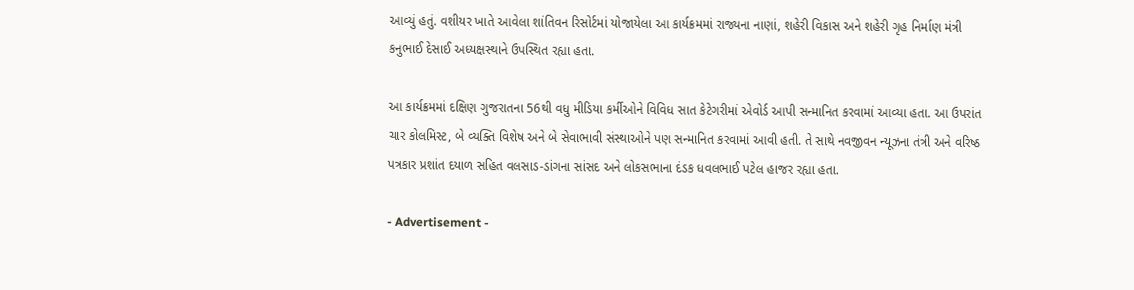આવ્યું હતું. વશીયર ખાતે આવેલા શાંતિવન રિસોર્ટમાં યોજાયેલા આ કાર્યક્રમમાં રાજ્યના નાણાં, શહેરી વિકાસ અને શહેરી ગૃહ નિર્માણ મંત્રી કનુભાઈ દેસાઈ અધ્યક્ષસ્થાને ઉપસ્થિત રહ્યા હતા.

આ કાર્યક્રમમાં દક્ષિણ ગુજરાતના 56થી વધુ મીડિયા કર્મીઓને વિવિધ સાત કેટેગરીમાં એવોર્ડ આપી સન્માનિત કરવામાં આવ્યા હતા. આ ઉપરાંત ચાર કોલમિસ્ટ, બે વ્યક્તિ વિશેષ અને બે સેવાભાવી સંસ્થાઓને પણ સન્માનિત કરવામાં આવી હતી. તે સાથે નવજીવન ન્યૂઝના તંત્રી અને વરિષ્ઠ પત્રકાર પ્રશાંત દયાળ સહિત વલસાડ-ડાંગના સાંસદ અને લોકસભાના દંડક ધવલભાઈ પટેલ હાજર રહ્યા હતા.

- Advertisement -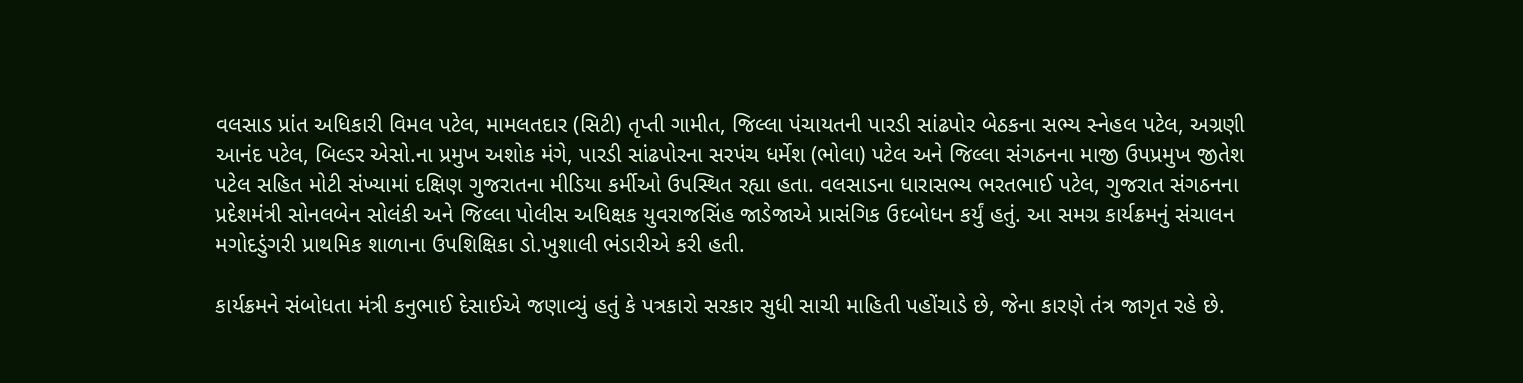વલસાડ પ્રાંત અધિકારી વિમલ પટેલ, મામલતદાર (સિટી) તૃપ્તી ગામીત, જિલ્લા પંચાયતની પારડી સાંઢપોર બેઠકના સભ્ય સ્નેહલ પટેલ, અગ્રણી આનંદ પટેલ, બિલ્ડર એસો.ના પ્રમુખ અશોક મંગે, પારડી સાંઢપોરના સરપંચ ધર્મેશ (ભોલા) પટેલ અને જિલ્લા સંગઠનના માજી ઉપપ્રમુખ જીતેશ પટેલ સહિત મોટી સંખ્યામાં દક્ષિણ ગુજરાતના મીડિયા કર્મીઓ ઉપસ્થિત રહ્યા હતા. વલસાડના ધારાસભ્ય ભરતભાઈ પટેલ, ગુજરાત સંગઠનના પ્રદેશમંત્રી સોનલબેન સોલંકી અને જિલ્લા પોલીસ અધિક્ષક યુવરાજસિંહ જાડેજાએ પ્રાસંગિક ઉદબોધન કર્યું હતું. આ સમગ્ર કાર્યક્રમનું સંચાલન મગોદડુંગરી પ્રાથમિક શાળાના ઉપશિક્ષિકા ડો.ખુશાલી ભંડારીએ કરી હતી.

કાર્યક્રમને સંબોધતા મંત્રી કનુભાઈ દેસાઈએ જણાવ્યું હતું કે પત્રકારો સરકાર સુધી સાચી માહિતી પહોંચાડે છે, જેના કારણે તંત્ર જાગૃત રહે છે.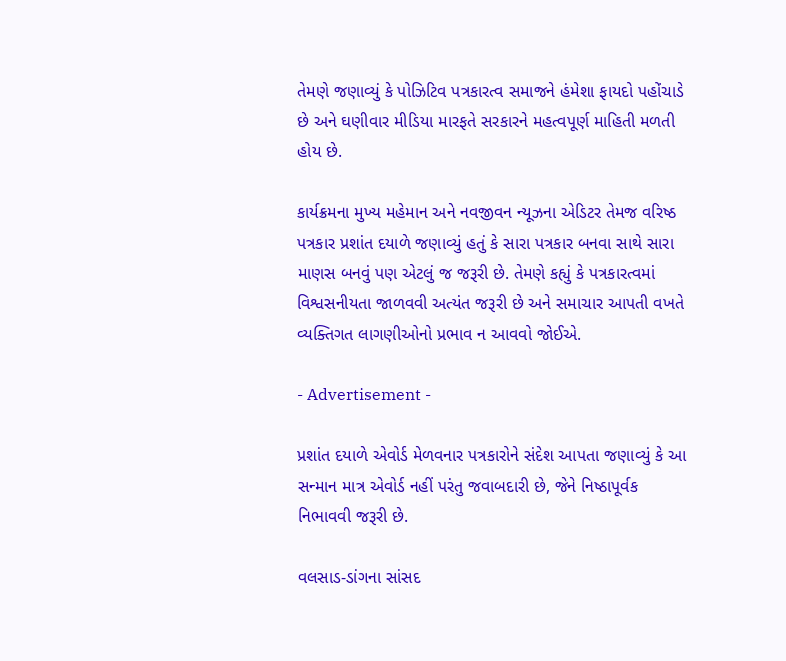તેમણે જણાવ્યું કે પોઝિટિવ પત્રકારત્વ સમાજને હંમેશા ફાયદો પહોંચાડે છે અને ઘણીવાર મીડિયા મારફતે સરકારને મહત્વપૂર્ણ માહિતી મળતી હોય છે.

કાર્યક્રમના મુખ્ય મહેમાન અને નવજીવન ન્યૂઝના એડિટર તેમજ વરિષ્ઠ પત્રકાર પ્રશાંત દયાળે જણાવ્યું હતું કે સારા પત્રકાર બનવા સાથે સારા માણસ બનવું પણ એટલું જ જરૂરી છે. તેમણે કહ્યું કે પત્રકારત્વમાં વિશ્વસનીયતા જાળવવી અત્યંત જરૂરી છે અને સમાચાર આપતી વખતે વ્યક્તિગત લાગણીઓનો પ્રભાવ ન આવવો જોઈએ.

- Advertisement -

પ્રશાંત દયાળે એવોર્ડ મેળવનાર પત્રકારોને સંદેશ આપતા જણાવ્યું કે આ સન્માન માત્ર એવોર્ડ નહીં પરંતુ જવાબદારી છે, જેને નિષ્ઠાપૂર્વક નિભાવવી જરૂરી છે.

વલસાડ-ડાંગના સાંસદ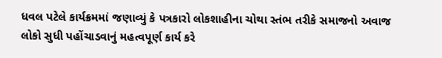ધવલ પટેલે કાર્યક્રમમાં જણાવ્યું કે પત્રકારો લોકશાહીના ચોથા સ્તંભ તરીકે સમાજનો અવાજ લોકો સુધી પહોંચાડવાનું મહત્વપૂર્ણ કાર્ય કરે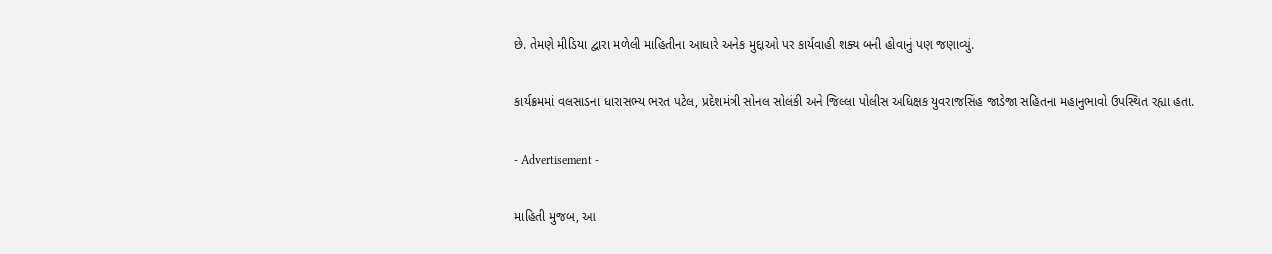છે. તેમણે મીડિયા દ્વારા મળેલી માહિતીના આધારે અનેક મુદ્દાઓ પર કાર્યવાહી શક્ય બની હોવાનું પણ જણાવ્યું.

કાર્યક્રમમાં વલસાડના ધારાસભ્ય ભરત પટેલ, પ્રદેશમંત્રી સોનલ સોલંકી અને જિલ્લા પોલીસ અધિક્ષક યુવરાજસિંહ જાડેજા સહિતના મહાનુભાવો ઉપસ્થિત રહ્યા હતા.

- Advertisement -

માહિતી મુજબ, આ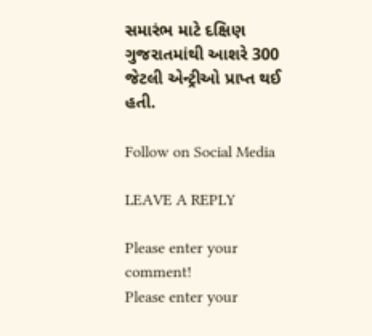સમારંભ માટે દક્ષિણ ગુજરાતમાંથી આશરે 300 જેટલી એન્ટ્રીઓ પ્રાપ્ત થઈ હતી.

Follow on Social Media

LEAVE A REPLY

Please enter your comment!
Please enter your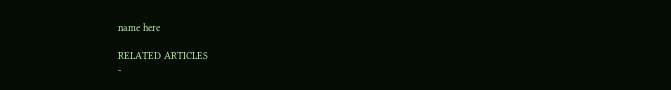name here

RELATED ARTICLES
-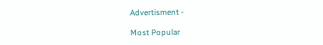Advertisment -

Most Popular